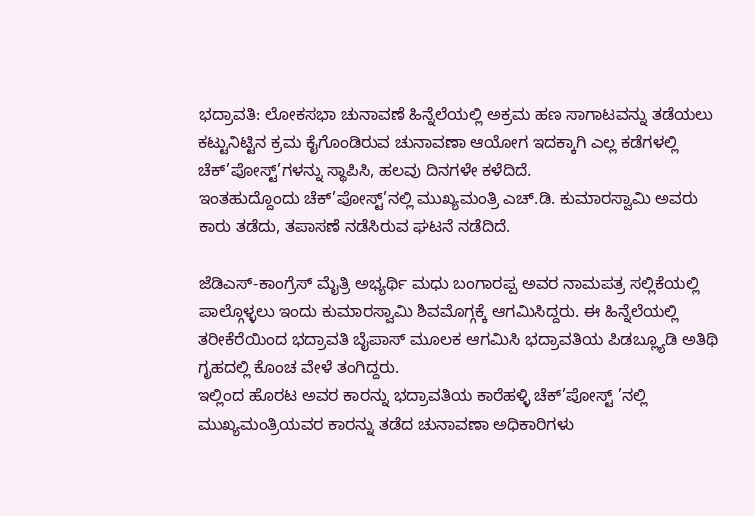ಭದ್ರಾವತಿ: ಲೋಕಸಭಾ ಚುನಾವಣೆ ಹಿನ್ನೆಲೆಯಲ್ಲಿ ಅಕ್ರಮ ಹಣ ಸಾಗಾಟವನ್ನು ತಡೆಯಲು ಕಟ್ಟುನಿಟ್ಟಿನ ಕ್ರಮ ಕೈಗೊಂಡಿರುವ ಚುನಾವಣಾ ಆಯೋಗ ಇದಕ್ಕಾಗಿ ಎಲ್ಲ ಕಡೆಗಳಲ್ಲಿ ಚೆಕ್’ಪೋಸ್ಟ್’ಗಳನ್ನು ಸ್ಥಾಪಿಸಿ, ಹಲವು ದಿನಗಳೇ ಕಳೆದಿದೆ.
ಇಂತಹುದ್ದೊಂದು ಚೆಕ್’ಪೋಸ್ಟ್’ನಲ್ಲಿ ಮುಖ್ಯಮಂತ್ರಿ ಎಚ್.ಡಿ. ಕುಮಾರಸ್ವಾಮಿ ಅವರು ಕಾರು ತಡೆದು, ತಪಾಸಣೆ ನಡೆಸಿರುವ ಘಟನೆ ನಡೆದಿದೆ.

ಜೆಡಿಎಸ್-ಕಾಂಗ್ರೆಸ್ ಮೈತ್ರಿ ಅಭ್ಯರ್ಥಿ ಮಧು ಬಂಗಾರಪ್ಪ ಅವರ ನಾಮಪತ್ರ ಸಲ್ಲಿಕೆಯಲ್ಲಿ ಪಾಲ್ಗೊಳ್ಳಲು ಇಂದು ಕುಮಾರಸ್ವಾಮಿ ಶಿವಮೊಗ್ಗಕ್ಕೆ ಆಗಮಿಸಿದ್ದರು. ಈ ಹಿನ್ನೆಲೆಯಲ್ಲಿ ತರೀಕೆರೆಯಿಂದ ಭದ್ರಾವತಿ ಬೈಪಾಸ್ ಮೂಲಕ ಆಗಮಿಸಿ ಭದ್ರಾವತಿಯ ಪಿಡಬ್ಲ್ಯೂಡಿ ಅತಿಥಿ ಗೃಹದಲ್ಲಿ ಕೊಂಚ ವೇಳೆ ತಂಗಿದ್ದರು.
ಇಲ್ಲಿಂದ ಹೊರಟ ಅವರ ಕಾರನ್ನು ಭದ್ರಾವತಿಯ ಕಾರೆಹಳ್ಳಿ ಚೆಕ್’ಪೋಸ್ಟ್ ’ನಲ್ಲಿ ಮುಖ್ಯಮಂತ್ರಿಯವರ ಕಾರನ್ನು ತಡೆದ ಚುನಾವಣಾ ಅಧಿಕಾರಿಗಳು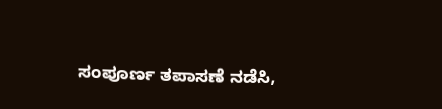ಸಂಪೂರ್ಣ ತಪಾಸಣೆ ನಡೆಸಿ,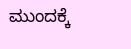ಮುಂದಕ್ಕೆ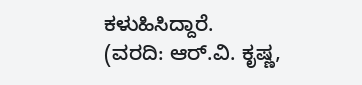ಕಳುಹಿಸಿದ್ದಾರೆ.
(ವರದಿ: ಆರ್.ವಿ. ಕೃಷ್ಣ,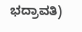ಭದ್ರಾವತಿ)